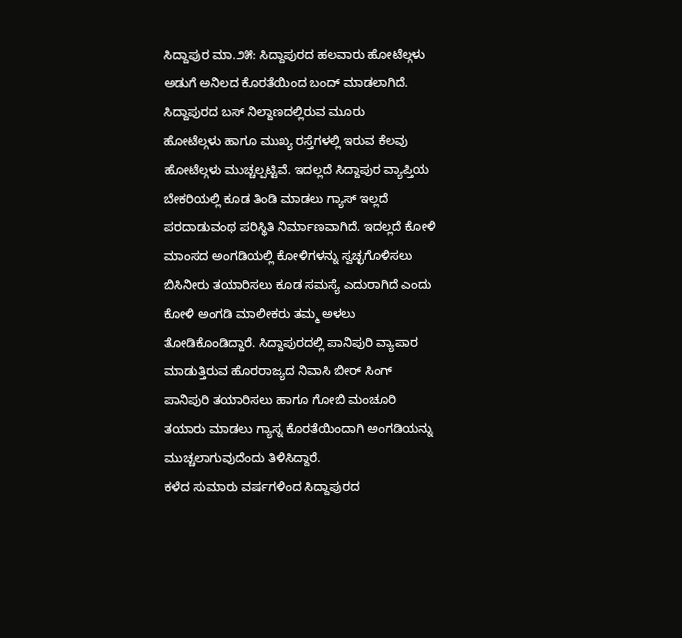ಸಿದ್ದಾಪುರ ಮಾ.೨೫: ಸಿದ್ದಾಪುರದ ಹಲವಾರು ಹೋಟೆಲ್ಗಳು ಅಡುಗೆ ಅನಿಲದ ಕೊರತೆಯಿಂದ ಬಂದ್ ಮಾಡಲಾಗಿದೆ. ಸಿದ್ದಾಪುರದ ಬಸ್ ನಿಲ್ದಾಣದಲ್ಲಿರುವ ಮೂರು
ಹೋಟೆಲ್ಗಳು ಹಾಗೂ ಮುಖ್ಯ ರಸ್ತೆಗಳಲ್ಲಿ ಇರುವ ಕೆಲವು ಹೋಟೆಲ್ಗಳು ಮುಚ್ಚಲ್ಪಟ್ಟಿವೆ. ಇದಲ್ಲದೆ ಸಿದ್ದಾಪುರ ವ್ಯಾಪ್ತಿಯ ಬೇಕರಿಯಲ್ಲಿ ಕೂಡ ತಿಂಡಿ ಮಾಡಲು ಗ್ಯಾಸ್ ಇಲ್ಲದೆ ಪರದಾಡುವಂಥ ಪರಿಸ್ಥಿತಿ ನಿರ್ಮಾಣವಾಗಿದೆ. ಇದಲ್ಲದೆ ಕೋಳಿ ಮಾಂಸದ ಅಂಗಡಿಯಲ್ಲಿ ಕೋಳಿಗಳನ್ನು ಸ್ವಚ್ಛಗೊಳಿಸಲು ಬಿಸಿನೀರು ತಯಾರಿಸಲು ಕೂಡ ಸಮಸ್ಯೆ ಎದುರಾಗಿದೆ ಎಂದು ಕೋಳಿ ಅಂಗಡಿ ಮಾಲೀಕರು ತಮ್ಮ ಅಳಲು ತೋಡಿಕೊಂಡಿದ್ದಾರೆ. ಸಿದ್ದಾಪುರದಲ್ಲಿ ಪಾನಿಪುರಿ ವ್ಯಾಪಾರ ಮಾಡುತ್ತಿರುವ ಹೊರರಾಜ್ಯದ ನಿವಾಸಿ ಬೀರ್ ಸಿಂಗ್ ಪಾನಿಪುರಿ ತಯಾರಿಸಲು ಹಾಗೂ ಗೋಬಿ ಮಂಚೂರಿ ತಯಾರು ಮಾಡಲು ಗ್ಯಾಸ್ನ ಕೊರತೆಯಿಂದಾಗಿ ಅಂಗಡಿಯನ್ನು ಮುಚ್ಚಲಾಗುವುದೆಂದು ತಿಳಿಸಿದ್ದಾರೆ.
ಕಳೆದ ಸುಮಾರು ವರ್ಷಗಳಿಂದ ಸಿದ್ದಾಪುರದ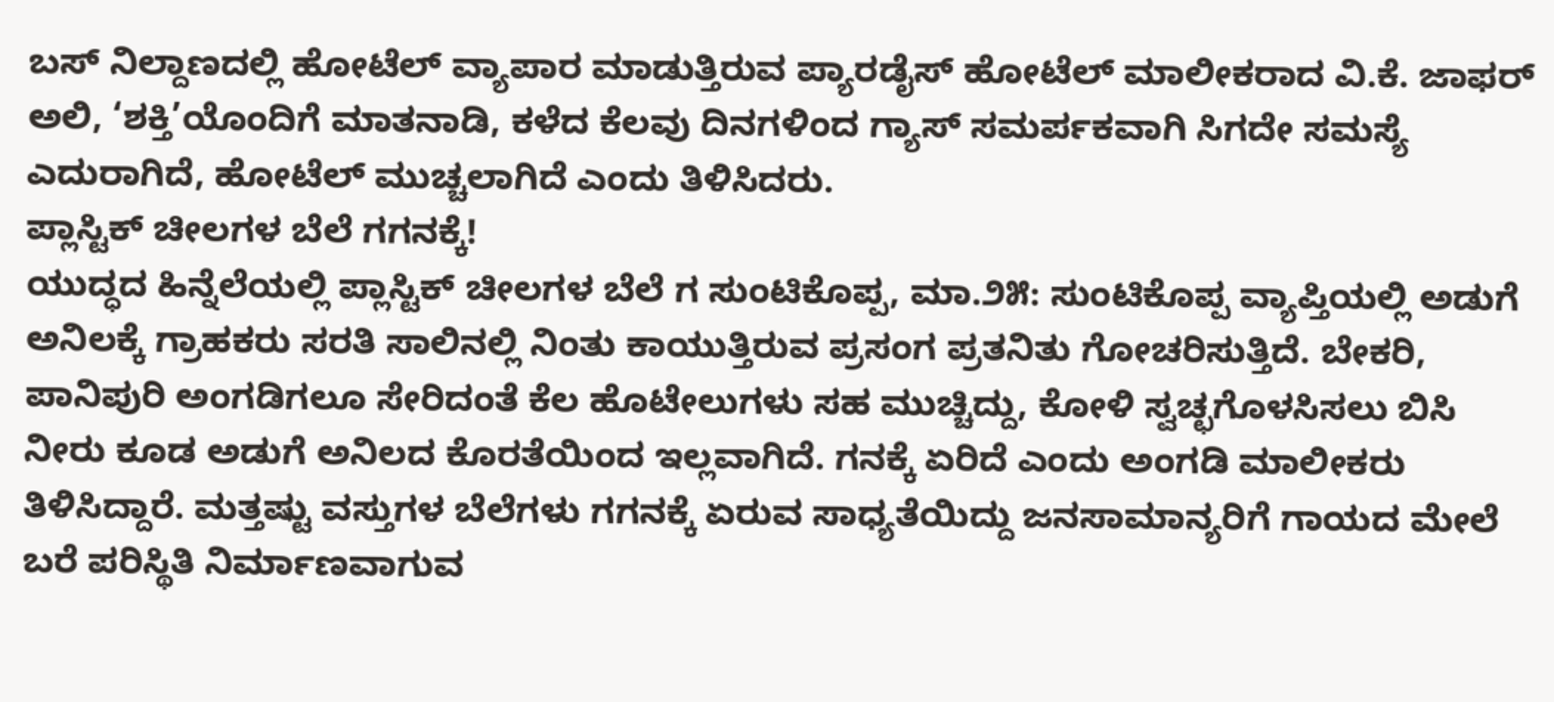ಬಸ್ ನಿಲ್ದಾಣದಲ್ಲಿ ಹೋಟೆಲ್ ವ್ಯಾಪಾರ ಮಾಡುತ್ತಿರುವ ಪ್ಯಾರಡೈಸ್ ಹೋಟೆಲ್ ಮಾಲೀಕರಾದ ವಿ.ಕೆ. ಜಾಫರ್ ಅಲಿ, ‘ಶಕ್ತಿ’ಯೊಂದಿಗೆ ಮಾತನಾಡಿ, ಕಳೆದ ಕೆಲವು ದಿನಗಳಿಂದ ಗ್ಯಾಸ್ ಸಮರ್ಪಕವಾಗಿ ಸಿಗದೇ ಸಮಸ್ಯೆ ಎದುರಾಗಿದೆ, ಹೋಟೆಲ್ ಮುಚ್ಚಲಾಗಿದೆ ಎಂದು ತಿಳಿಸಿದರು.
ಪ್ಲಾಸ್ಟಿಕ್ ಚೀಲಗಳ ಬೆಲೆ ಗಗನಕ್ಕೆ!
ಯುದ್ಧದ ಹಿನ್ನೆಲೆಯಲ್ಲಿ ಪ್ಲಾಸ್ಟಿಕ್ ಚೀಲಗಳ ಬೆಲೆ ಗ ಸುಂಟಿಕೊಪ್ಪ, ಮಾ.೨೫: ಸುಂಟಿಕೊಪ್ಪ ವ್ಯಾಪ್ತಿಯಲ್ಲಿ ಅಡುಗೆ ಅನಿಲಕ್ಕೆ ಗ್ರಾಹಕರು ಸರತಿ ಸಾಲಿನಲ್ಲಿ ನಿಂತು ಕಾಯುತ್ತಿರುವ ಪ್ರಸಂಗ ಪ್ರತನಿತು ಗೋಚರಿಸುತ್ತಿದೆ. ಬೇಕರಿ, ಪಾನಿಪುರಿ ಅಂಗಡಿಗಲೂ ಸೇರಿದಂತೆ ಕೆಲ ಹೊಟೇಲುಗಳು ಸಹ ಮುಚ್ಚಿದ್ದು, ಕೋಳಿ ಸ್ವಚ್ಛಗೊಳಸಿಸಲು ಬಿಸಿ ನೀರು ಕೂಡ ಅಡುಗೆ ಅನಿಲದ ಕೊರತೆಯಿಂದ ಇಲ್ಲವಾಗಿದೆ. ಗನಕ್ಕೆ ಏರಿದೆ ಎಂದು ಅಂಗಡಿ ಮಾಲೀಕರು ತಿಳಿಸಿದ್ದಾರೆ. ಮತ್ತಷ್ಟು ವಸ್ತುಗಳ ಬೆಲೆಗಳು ಗಗನಕ್ಕೆ ಏರುವ ಸಾಧ್ಯತೆಯಿದ್ದು ಜನಸಾಮಾನ್ಯರಿಗೆ ಗಾಯದ ಮೇಲೆ ಬರೆ ಪರಿಸ್ಥಿತಿ ನಿರ್ಮಾಣವಾಗುವ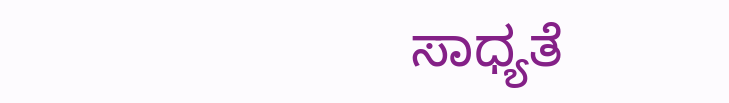ಸಾಧ್ಯತೆ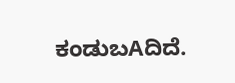ಕಂಡುಬAದಿದೆ.